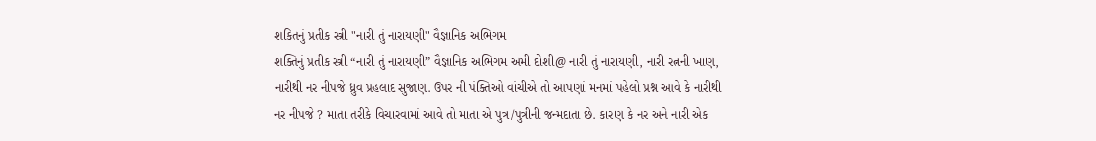શકિતનું પ્રતીક સ્ત્રી "નારી તું નારાયણી" વૈજ્ઞાનિક અભિગમ
શક્તિનું પ્રતીક સ્ત્રી “નારી તું નારાયણી” વૈજ્ઞાનિક અભિગમ અમી દોશી@ નારી તું નારાયણી, નારી રત્નની ખાણ, નારીથી નર નીપજે ધ્રુવ પ્રહલાદ સુજાણ. ઉપર ની પંક્તિઓ વાંચીએ તો આપણાં મનમાં પહેલો પ્રશ્ન આવે કે નારીથી નર નીપજે ? માતા તરીકે વિચારવામાં આવે તો માતા એ પુત્ર/પુત્રીની જન્મદાતા છે. કારણ કે નર અને નારી એક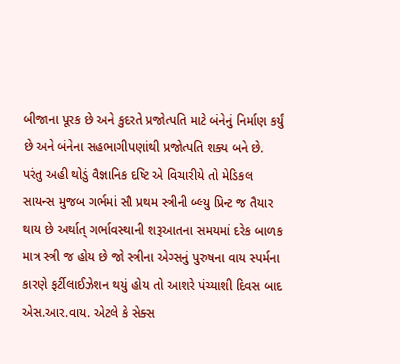બીજાના પૂરક છે અને કુદરતે પ્રજોત્પતિ માટે બંનેનું નિર્માણ કર્યું છે અને બંનેના સહભાગીપણાંથી પ્રજોત્પતિ શક્ય બને છે. પરંતુ અહી થોડું વૈજ્ઞાનિક દષ્ટિ એ વિચારીયે તો મેડિકલ સાયન્સ મુજબ ગર્ભમાં સૌ પ્રથમ સ્ત્રીની બ્લ્યુ પ્રિન્ટ જ તૈયાર થાય છે અર્થાત્ ગર્ભાવસ્થાની શરૂઆતના સમયમાં દરેક બાળક માત્ર સ્ત્રી જ હોય છે જો સ્ત્રીના એગ્સનું પુરુષના વાય સ્પર્મના કારણે ફર્ટીલાઈઝેશન થયું હોય તો આશરે પંચ્યાશી દિવસ બાદ એસ.આર.વાય. એટલે કે સેક્સ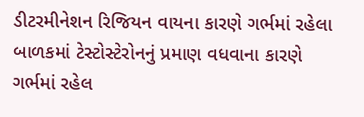ડીટરમીનેશન રિજિયન વાયના કારણે ગર્ભમાં રહેલા બાળકમાં ટેસ્ટોસ્ટેરોનનું પ્રમાણ વધવાના કારણે ગર્ભમાં રહેલ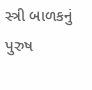સ્ત્રી બાળકનું પુરુષ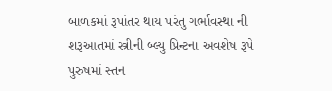બાળકમાં રૂપાંતર થાય પરંતુ ગર્ભાવસ્થા ની શરૂઆતમાં સ્ત્રીની બ્લ્યુ પ્રિન્ટના અવશેષ રૂપે પુરુષમાં સ્તન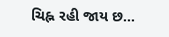ચિહ્ન રહી જાય છ...